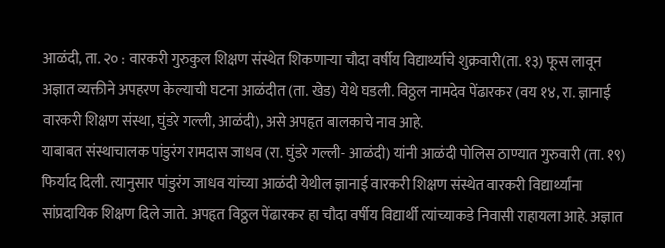आळंदी, ता. २० : वारकरी गुरुकुल शिक्षण संस्थेत शिकणाऱ्या चौदा वर्षीय विद्यार्थ्याचे शुक्रवारी(ता. १३) फूस लावून अज्ञात व्यक्तीने अपहरण केल्याची घटना आळंदीत (ता. खेड) येथे घडली. विठ्ठल नामदेव पेंढारकर (वय १४, रा. ज्ञानाई वारकरी शिक्षण संस्था, घुंडरे गल्ली, आळंदी), असे अपहृत बालकाचे नाव आहे.
याबाबत संस्थाचालक पांडुरंग रामदास जाधव (रा. घुंडरे गल्ली- आळंदी) यांनी आळंदी पोलिस ठाण्यात गुरुवारी (ता. १९) फिर्याद दिली. त्यानुसार पांडुरंग जाधव यांच्या आळंदी येथील ज्ञानाई वारकरी शिक्षण संस्थेत वारकरी विद्यार्थ्यांना सांप्रदायिक शिक्षण दिले जाते. अपहृत विठ्ठल पेंढारकर हा चौदा वर्षीय विद्यार्थी त्यांच्याकडे निवासी राहायला आहे. अज्ञात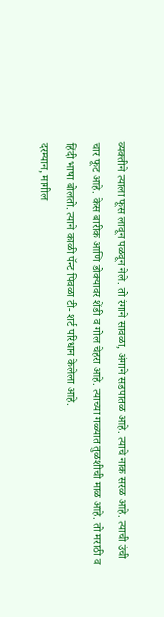व्यक्तीने त्याला फूस लावून पळवून नेले. तो रंगाने सावळा, अंगाने सडपातळ आहे. त्याचे नाक सरळ आहे. त्याची उंची चार फूट आहे. केस बारीक आणि डोक्यावर शेंडी व गोल चेहरा आहे. त्याच्या गळ्यात तुळशीची माळ आहे. तो मराठी व हिंदी भाषा बोलतो. त्याने काळी पॅन्ट पिवळा टी- शर्ट परिधान केलेला आहे.
दरम्यान, मागील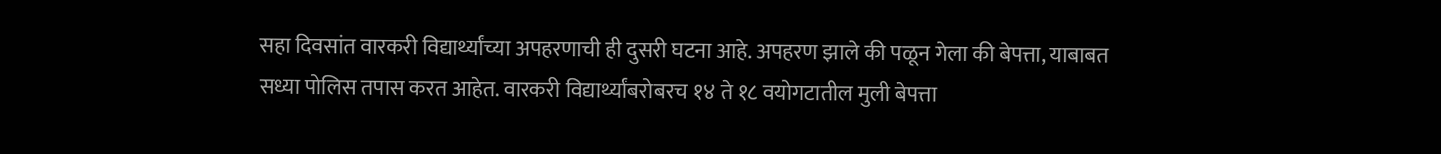सहा दिवसांत वारकरी विद्यार्थ्यांच्या अपहरणाची ही दुसरी घटना आहे. अपहरण झाले की पळून गेला की बेपत्ता, याबाबत सध्या पोलिस तपास करत आहेत. वारकरी विद्यार्थ्यांबरोबरच १४ ते १८ वयोगटातील मुली बेपत्ता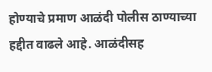होण्याचे प्रमाण आळंदी पोलीस ठाण्याच्या हद्दीत वाढले आहे. आळंदीसह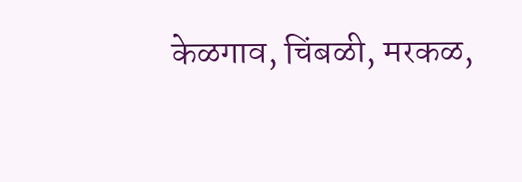केळगाव, चिंबळी, मरकळ,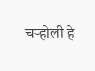चऱ्होली हे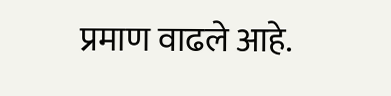प्रमाण वाढले आहे.